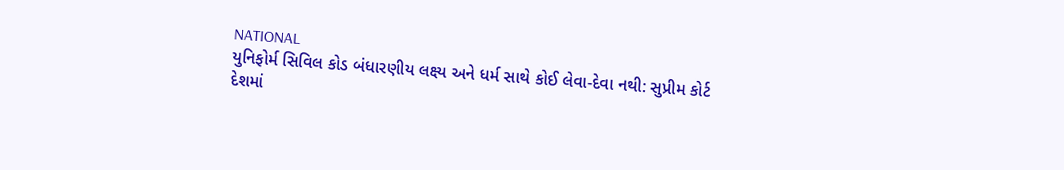NATIONAL
યુનિફોર્મ સિવિલ કોડ બંધારણીય લક્ષ્ય અને ધર્મ સાથે કોઈ લેવા-દેવા નથી: સુપ્રીમ કોર્ટ
દેશમાં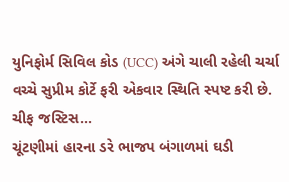યુનિફોર્મ સિવિલ કોડ (UCC) અંગે ચાલી રહેલી ચર્ચા વચ્ચે સુપ્રીમ કોર્ટે ફરી એકવાર સ્થિતિ સ્પષ્ટ કરી છે. ચીફ જસ્ટિસ…
ચૂંટણીમાં હારના ડરે ભાજપ બંગાળમાં ઘડી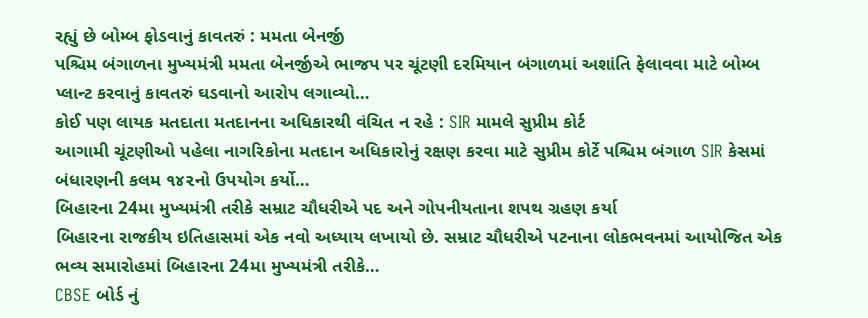રહ્યું છે બોમ્બ ફોડવાનું કાવતરું : મમતા બેનર્જી
પશ્ચિમ બંગાળના મુખ્યમંત્રી મમતા બેનર્જીએ ભાજપ પર ચૂંટણી દરમિયાન બંગાળમાં અશાંતિ ફેલાવવા માટે બોમ્બ પ્લાન્ટ કરવાનું કાવતરું ઘડવાનો આરોપ લગાવ્યો…
કોઈ પણ લાયક મતદાતા મતદાનના અધિકારથી વંચિત ન રહે : SIR મામલે સુપ્રીમ કોર્ટ
આગામી ચૂંટણીઓ પહેલા નાગરિકોના મતદાન અધિકારોનું રક્ષણ કરવા માટે સુપ્રીમ કોર્ટે પશ્ચિમ બંગાળ SIR કેસમાં બંધારણની કલમ ૧૪૨નો ઉપયોગ કર્યો…
બિહારના 24મા મુખ્યમંત્રી તરીકે સમ્રાટ ચૌધરીએ પદ અને ગોપનીયતાના શપથ ગ્રહણ કર્યા
બિહારના રાજકીય ઇતિહાસમાં એક નવો અધ્યાય લખાયો છે. સમ્રાટ ચૌધરીએ પટનાના લોકભવનમાં આયોજિત એક ભવ્ય સમારોહમાં બિહારના 24મા મુખ્યમંત્રી તરીકે…
CBSE બોર્ડ નું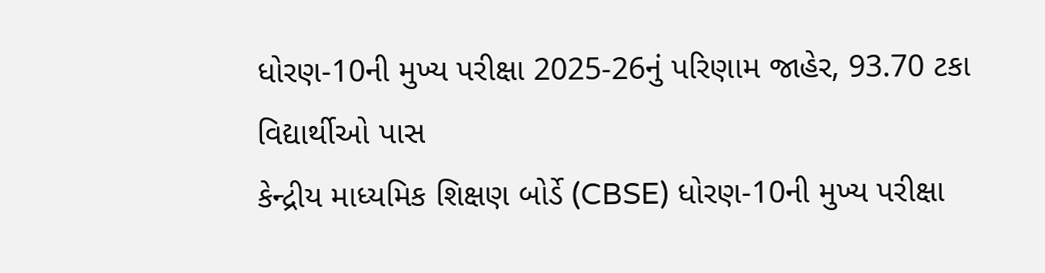ધોરણ-10ની મુખ્ય પરીક્ષા 2025-26નું પરિણામ જાહેર, 93.70 ટકા વિદ્યાર્થીઓ પાસ
કેન્દ્રીય માધ્યમિક શિક્ષણ બોર્ડે (CBSE) ધોરણ-10ની મુખ્ય પરીક્ષા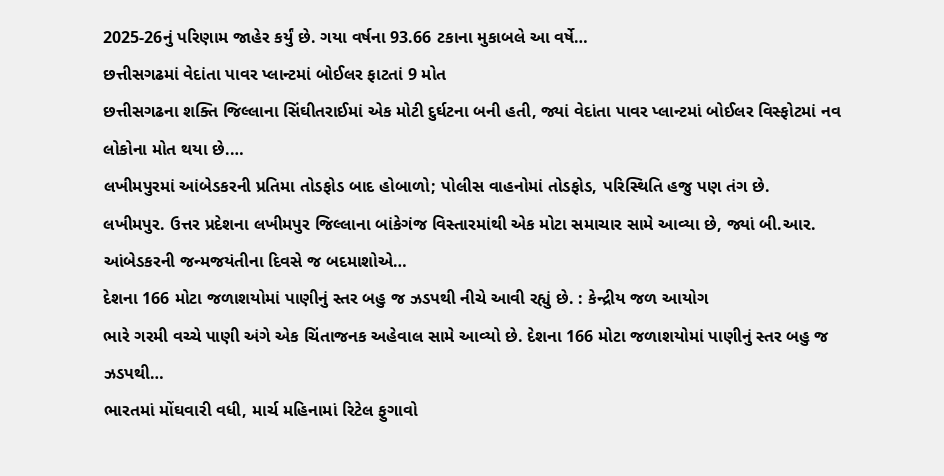2025-26નું પરિણામ જાહેર કર્યું છે. ગયા વર્ષના 93.66 ટકાના મુકાબલે આ વર્ષે…
છત્તીસગઢમાં વેદાંતા પાવર પ્લાન્ટમાં બોઈલર ફાટતાં 9 મોત
છત્તીસગઢના શક્તિ જિલ્લાના સિંઘીતરાઈમાં એક મોટી દુર્ઘટના બની હતી, જ્યાં વેદાંતા પાવર પ્લાન્ટમાં બોઈલર વિસ્ફોટમાં નવ લોકોના મોત થયા છે.…
લખીમપુરમાં આંબેડકરની પ્રતિમા તોડફોડ બાદ હોબાળો; પોલીસ વાહનોમાં તોડફોડ, પરિસ્થિતિ હજુ પણ તંગ છે.
લખીમપુર. ઉત્તર પ્રદેશના લખીમપુર જિલ્લાના બાંકેગંજ વિસ્તારમાંથી એક મોટા સમાચાર સામે આવ્યા છે, જ્યાં બી.આર. આંબેડકરની જન્મજયંતીના દિવસે જ બદમાશોએ…
દેશના 166 મોટા જળાશયોમાં પાણીનું સ્તર બહુ જ ઝડપથી નીચે આવી રહ્યું છે. : કેન્દ્રીય જળ આયોગ
ભારે ગરમી વચ્ચે પાણી અંગે એક ચિંતાજનક અહેવાલ સામે આવ્યો છે. દેશના 166 મોટા જળાશયોમાં પાણીનું સ્તર બહુ જ ઝડપથી…
ભારતમાં મોંઘવારી વધી, માર્ચ મહિનામાં રિટેલ ફુગાવો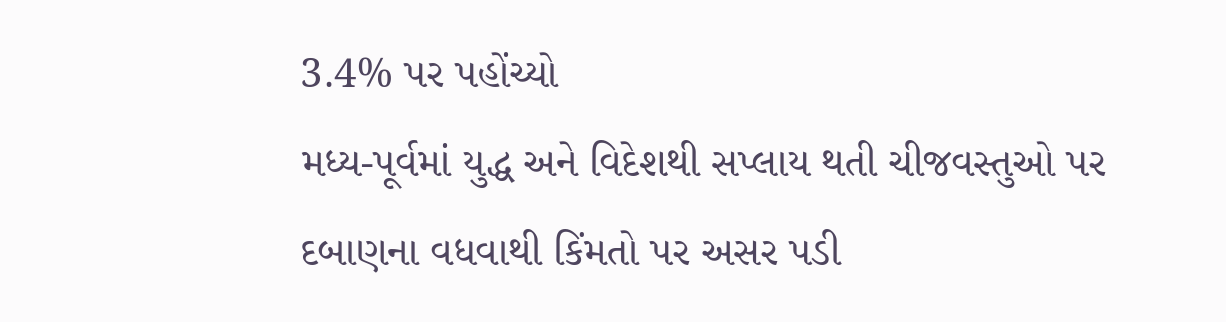3.4% પર પહોંચ્યો
મધ્ય-પૂર્વમાં યુદ્ધ અને વિદેશથી સપ્લાય થતી ચીજવસ્તુઓ પર દબાણના વધવાથી કિંમતો પર અસર પડી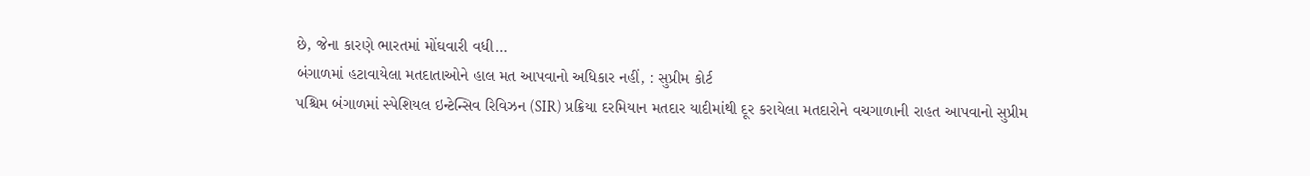છે, જેના કારણે ભારતમાં મોંઘવારી વધી…
બંગાળમાં હટાવાયેલા મતદાતાઓને હાલ મત આપવાનો અધિકાર નહીં, : સુપ્રીમ કોર્ટ
પશ્ચિમ બંગાળમાં સ્પેશિયલ ઇન્ટેન્સિવ રિવિઝન (SIR) પ્રક્રિયા દરમિયાન મતદાર યાદીમાંથી દૂર કરાયેલા મતદારોને વચગાળાની રાહત આપવાનો સુપ્રીમ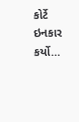કોર્ટે ઇનકાર કર્યો…